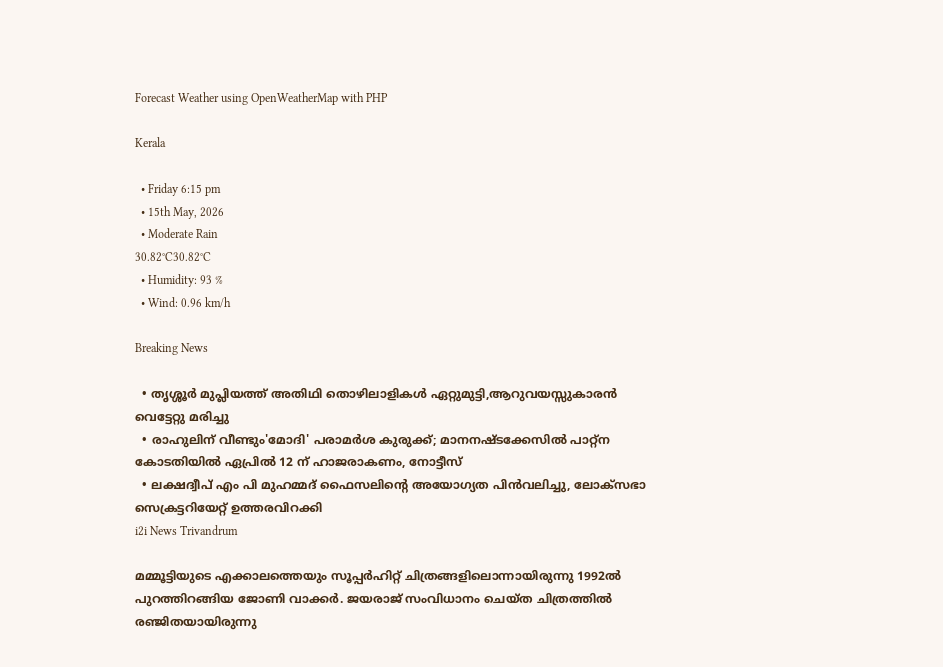Forecast Weather using OpenWeatherMap with PHP

Kerala

  • Friday 6:15 pm
  • 15th May, 2026
  • Moderate Rain
30.82°C30.82°C
  • Humidity: 93 %
  • Wind: 0.96 km/h

Breaking News

  • തൃശ്ശൂർ മുപ്ലിയത്ത് അതിഥി തൊഴിലാളികൾ ഏറ്റുമുട്ടി,ആറുവയസ്സുകാരൻ വെട്ടേറ്റു മരിച്ചു
  • രാഹുലിന് വീണ്ടും'മോദി' പരാമര്‍ശ കുരുക്ക്; മാനനഷ്ടക്കേസിൽ പാറ്റ്ന കോടതിയിൽ ഏപ്രിൽ 12 ന് ഹാജരാകണം, നോട്ടീസ്
  • ലക്ഷദ്വീപ് എം പി മുഹമ്മദ് ഫൈസലിൻ്റെ അയോഗ്യത പിൻവലിച്ചു, ലോക്സഭാ  സെക്രട്ടറിയേറ്റ് ഉത്തരവിറക്കി
i2i News Trivandrum

മമ്മൂട്ടിയുടെ എക്കാലത്തെയും സൂപ്പര്‍ഹിറ്റ് ചിത്രങ്ങളിലൊന്നായിരുന്നു 1992ല്‍ പുറത്തിറങ്ങിയ ജോണി വാക്കര്‍. ജയരാജ് സംവിധാനം ചെയ്ത ചിത്രത്തില്‍ രഞ്ജിതയായിരുന്നു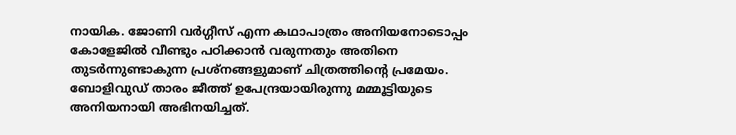നായിക. ജോണി വര്‍ഗ്ഗീസ് എന്ന കഥാപാത്രം അനിയനോടൊപ്പം കോളേജില്‍ വീണ്ടും പഠിക്കാന്‍ വരുന്നതും അതിനെ തുടര്‍ന്നുണ്ടാകുന്ന പ്രശ്‌നങ്ങളുമാണ് ചിത്രത്തിന്റെ പ്രമേയം. ബോളിവുഡ് താരം ജീത്ത് ഉപേന്ദ്രയായിരുന്നു മമ്മൂട്ടിയുടെ അനിയനായി അഭിനയിച്ചത്.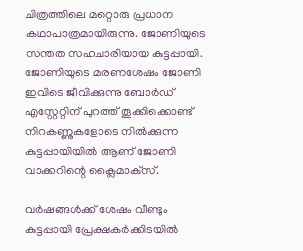ചിത്രത്തിലെ മറ്റൊരു പ്രധാന കഥാപാത്രമായിരുന്നു. ജോണിയുടെ സന്തത സഹചാരിയായ കുട്ടപ്പായി. ജോണിയുടെ മരണശേഷം ജോണി ഇവിടെ ജീവിക്കുന്നു ബോര്‍ഡ് എസ്റ്റേറ്റിന് പുറത്ത് തൂക്കിക്കൊണ്ട് നിറകണ്ണുകളോടെ നില്‍ക്കുന്ന കുട്ടപ്പായിയില്‍ ആണ് ജോണി വാക്കറിന്റെ ക്ലൈമാക്‌സ്.

വര്‍ഷങ്ങള്‍ക്ക് ശേഷം വീണ്ടും കുട്ടപ്പായി പ്രേക്ഷകര്‍ക്കിടയില്‍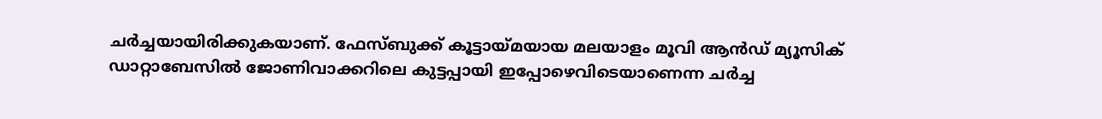ചര്‍ച്ചയായിരിക്കുകയാണ്. ഫേസ്ബുക്ക് കൂട്ടായ്മയായ മലയാളം മൂവി ആന്‍ഡ് മ്യൂസിക് ഡാറ്റാബേസില്‍ ജോണിവാക്കറിലെ കുട്ടപ്പായി ഇപ്പോഴെവിടെയാണെന്ന ചര്‍ച്ച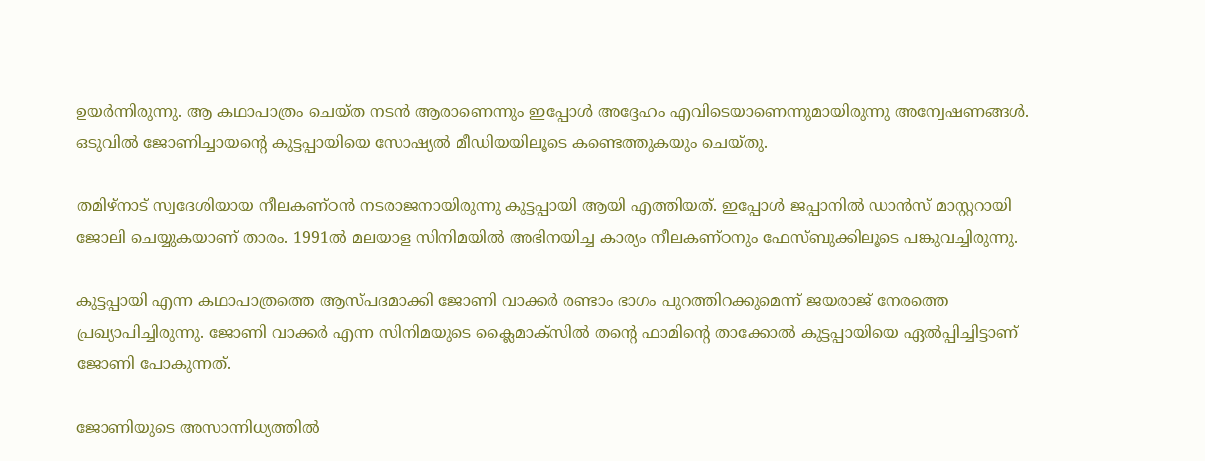ഉയര്‍ന്നിരുന്നു. ആ കഥാപാത്രം ചെയ്ത നടന്‍ ആരാണെന്നും ഇപ്പോള്‍ അദ്ദേഹം എവിടെയാണെന്നുമായിരുന്നു അന്വേഷണങ്ങള്‍. ഒടുവില്‍ ജോണിച്ചായന്റെ കുട്ടപ്പായിയെ സോഷ്യല്‍ മീഡിയയിലൂടെ കണ്ടെത്തുകയും ചെയ്തു.

തമിഴ്‌നാട് സ്വദേശിയായ നീലകണ്ഠന്‍ നടരാജനായിരുന്നു കുട്ടപ്പായി ആയി എത്തിയത്. ഇപ്പോള്‍ ജപ്പാനില്‍ ഡാന്‍സ് മാസ്റ്ററായി ജോലി ചെയ്യുകയാണ് താരം. 1991ല്‍ മലയാള സിനിമയില്‍ അഭിനയിച്ച കാര്യം നീലകണ്ഠനും ഫേസ്ബുക്കിലൂടെ പങ്കുവച്ചിരുന്നു.

കുട്ടപ്പായി എന്ന കഥാപാത്രത്തെ ആസ്പദമാക്കി ജോണി വാക്കര്‍ രണ്ടാം ഭാഗം പുറത്തിറക്കുമെന്ന് ജയരാജ് നേരത്തെ പ്രഖ്യാപിച്ചിരുന്നു. ജോണി വാക്കര്‍ എന്ന സിനിമയുടെ ക്ലൈമാക്സില്‍ തന്റെ ഫാമിന്റെ താക്കോല്‍ കുട്ടപ്പായിയെ ഏല്‍പ്പിച്ചിട്ടാണ് ജോണി പോകുന്നത്.

ജോണിയുടെ അസാന്നിധ്യത്തില്‍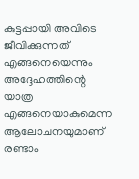കുട്ടപ്പായി അവിടെ ജീവിക്കുന്നത് എങ്ങനെയെന്നും അദ്ദേഹത്തിന്റെ യാത്ര എങ്ങനെയാകുമെന്ന ആലോചനയുമാണ് രണ്ടാം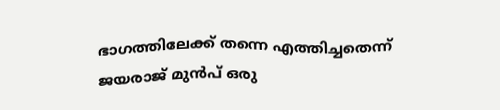ഭാഗത്തിലേക്ക് തന്നെ എത്തിച്ചതെന്ന് ജയരാജ് മുന്‍പ് ഒരു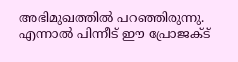അഭിമുഖത്തില്‍ പറഞ്ഞിരുന്നു. എന്നാല്‍ പിന്നീട് ഈ പ്രോജക്ട്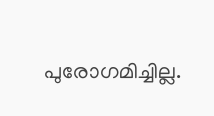പുരോഗമിച്ചില്ല.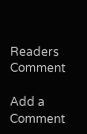Readers Comment

Add a Comment